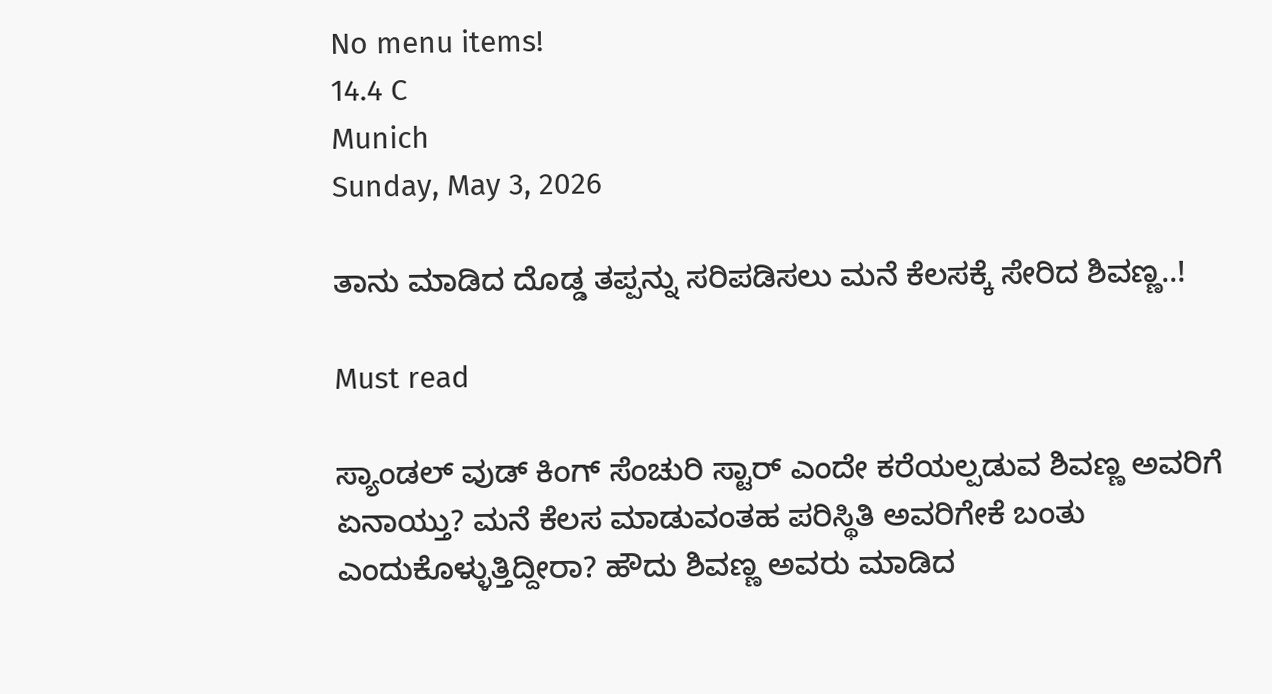No menu items!
14.4 C
Munich
Sunday, May 3, 2026

ತಾನು ಮಾಡಿದ ದೊಡ್ಡ ತಪ್ಪನ್ನು ಸರಿಪಡಿಸಲು ಮನೆ ಕೆಲಸಕ್ಕೆ ಸೇರಿದ ಶಿವಣ್ಣ..!

Must read

ಸ್ಯಾಂಡಲ್ ವುಡ್ ಕಿಂಗ್ ಸೆಂಚುರಿ ಸ್ಟಾರ್ ಎಂದೇ ಕರೆಯಲ್ಪಡುವ ಶಿವಣ್ಣ ಅವರಿಗೆ ಏನಾಯ್ತು? ಮನೆ ಕೆಲಸ ಮಾಡುವಂತಹ ಪರಿಸ್ಥಿತಿ ಅವರಿಗೇಕೆ ಬಂತು ಎಂದುಕೊಳ್ಳುತ್ತಿದ್ದೀರಾ? ಹೌದು ಶಿವಣ್ಣ ಅವರು ಮಾಡಿದ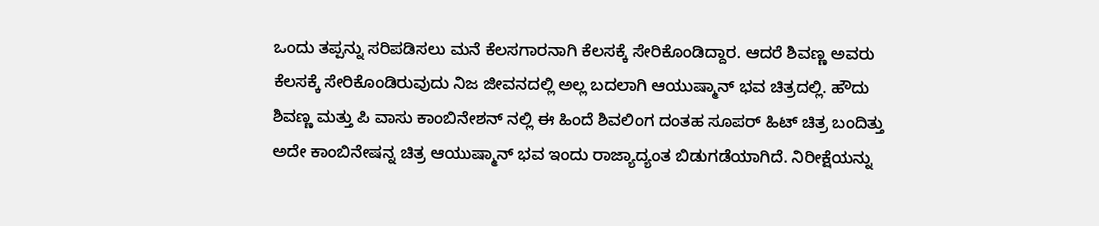ಒಂದು ತಪ್ಪನ್ನು ಸರಿಪಡಿಸಲು ಮನೆ ಕೆಲಸಗಾರನಾಗಿ ಕೆಲಸಕ್ಕೆ ಸೇರಿಕೊಂಡಿದ್ದಾರ. ಆದರೆ ಶಿವಣ್ಣ ಅವರು ಕೆಲಸಕ್ಕೆ ಸೇರಿಕೊಂಡಿರುವುದು ನಿಜ ಜೀವನದಲ್ಲಿ ಅಲ್ಲ ಬದಲಾಗಿ ಆಯುಷ್ಮಾನ್ ಭವ ಚಿತ್ರದಲ್ಲಿ. ಹೌದು ಶಿವಣ್ಣ ಮತ್ತು ಪಿ ವಾಸು ಕಾಂಬಿನೇಶನ್ ನಲ್ಲಿ ಈ ಹಿಂದೆ ಶಿವಲಿಂಗ ದಂತಹ ಸೂಪರ್ ಹಿಟ್ ಚಿತ್ರ ಬಂದಿತ್ತು ಅದೇ ಕಾಂಬಿನೇಷನ್ನ ಚಿತ್ರ ಆಯುಷ್ಮಾನ್ ಭವ ಇಂದು ರಾಜ್ಯಾದ್ಯಂತ ಬಿಡುಗಡೆಯಾಗಿದೆ. ನಿರೀಕ್ಷೆಯನ್ನು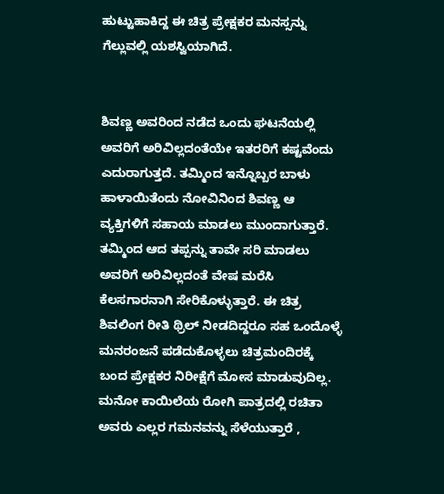ಹುಟ್ಟುಹಾಕಿದ್ದ ಈ ಚಿತ್ರ ಪ್ರೇಕ್ಷಕರ ಮನಸ್ಸನ್ನು ಗೆಲ್ಲುವಲ್ಲಿ ಯಶಸ್ವಿಯಾಗಿದೆ.


ಶಿವಣ್ಣ ಅವರಿಂದ ನಡೆದ ಒಂದು ಘಟನೆಯಲ್ಲಿ ಅವರಿಗೆ ಅರಿವಿಲ್ಲದಂತೆಯೇ ಇತರರಿಗೆ ಕಷ್ಟವೆಂದು ಎದುರಾಗುತ್ತದೆ. ತಮ್ಮಿಂದ ಇನ್ನೊಬ್ಬರ ಬಾಳು ಹಾಳಾಯಿತೆಂದು ನೋವಿನಿಂದ ಶಿವಣ್ಣ ಆ ವ್ಯಕ್ತಿಗಳಿಗೆ ಸಹಾಯ ಮಾಡಲು ಮುಂದಾಗುತ್ತಾರೆ. ತಮ್ಮಿಂದ ಆದ ತಪ್ಪನ್ನು ತಾವೇ ಸರಿ ಮಾಡಲು ಅವರಿಗೆ ಅರಿವಿಲ್ಲದಂತೆ ವೇಷ ಮರೆಸಿ ಕೆಲಸಗಾರನಾಗಿ ಸೇರಿಕೊಳ್ಳುತ್ತಾರೆ. ಈ ಚಿತ್ರ ಶಿವಲಿಂಗ ರೀತಿ ಥ್ರಿಲ್ ನೀಡದಿದ್ದರೂ ಸಹ ಒಂದೊಳ್ಳೆ ಮನರಂಜನೆ ಪಡೆದುಕೊಳ್ಳಲು ಚಿತ್ರಮಂದಿರಕ್ಕೆ ಬಂದ ಪ್ರೇಕ್ಷಕರ ನಿರೀಕ್ಷೆಗೆ ಮೋಸ ಮಾಡುವುದಿಲ್ಲ. ಮನೋ ಕಾಯಿಲೆಯ ರೋಗಿ ಪಾತ್ರದಲ್ಲಿ ರಚಿತಾ ಅವರು ಎಲ್ಲರ ಗಮನವನ್ನು ಸೆಳೆಯುತ್ತಾರೆ ,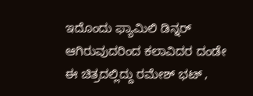ಇದೊಂದು ಫ್ಯಾಮಿಲಿ ಡಿನ್ನರ್ ಆಗಿರುವುದರಿಂದ ಕಲಾವಿದರ ದಂಡೇ ಈ ಚಿತ್ರದಲ್ಲಿದ್ದು ರಮೇಶ್ ಭಟ್ ,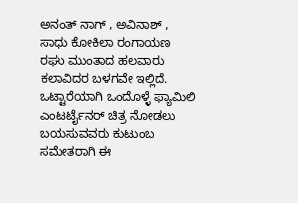ಅನಂತ್ ನಾಗ್ , ಅವಿನಾಶ್ , ಸಾಧು ಕೋಕಿಲಾ ರಂಗಾಯಣ ರಘು ಮುಂತಾದ ಹಲವಾರು ಕಲಾವಿದರ ಬಳಗವೇ ಇಲ್ಲಿದೆ. ಒಟ್ಟಾರೆಯಾಗಿ ಒಂದೊಳ್ಳೆ ಫ್ಯಾಮಿಲಿ ಎಂಟರ್ಟೈನರ್ ಚಿತ್ರ ನೋಡಲು ಬಯಸುವವರು ಕುಟುಂಬ ಸಮೇತರಾಗಿ ಈ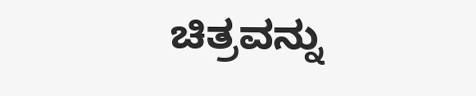ಚಿತ್ರವನ್ನು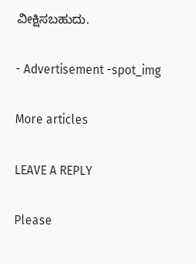ವೀಕ್ಷಿಸಬಹುದು.

- Advertisement -spot_img

More articles

LEAVE A REPLY

Please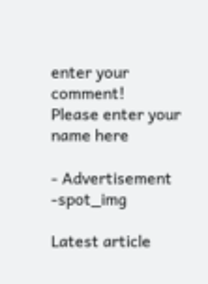enter your comment!
Please enter your name here

- Advertisement -spot_img

Latest article